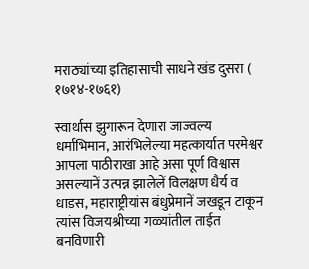मराठ्यांच्या इतिहासाची साधने खंड दुसरा ( १७१४-१७६१)

स्वार्थास झुगारून देणारा जाज्वल्य धर्माभिमान, आरंभिलेल्या महत्कार्यात परमेश्वर आपला पाठीराखा आहे असा पूर्ण विश्वास असल्यानें उत्पन्न झालेलें विलक्षण धैर्य व धाडस, महाराष्ट्रीयांस बंधुप्रेमानें जखडून टाकून त्यांस विजयश्रीच्या गळ्यांतील ताईत बनविणारी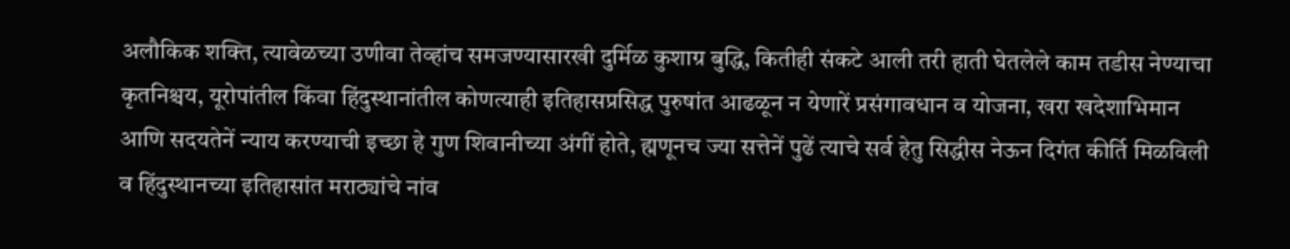अलौकिक शक्ति, त्यावेळच्या उणीवा तेव्हांच समजण्यासारखी दुर्मिळ कुशाग्र बुद्धि, कितीही संकटे आली तरी हाती घेतलेले काम तडीस नेण्याचा कृतनिश्चय, यूरोपांतील किंवा हिंदुस्थानांतील कोणत्याही इतिहासप्रसिद्ध पुरुषांत आढळून न येणारें प्रसंगावधान व योजना, खरा खदेशाभिमान आणि सदयतेनें न्याय करण्याची इच्छा हे गुण शिवानीच्या अंगीं होते, ह्मणूनच ज्या सत्तेनें पुढें त्याचे सर्व हेतु सिद्धीस नेऊन दिगंत कीर्ति मिळविली व हिंदुस्थानच्या इतिहासांत मराठ्यांचे नांव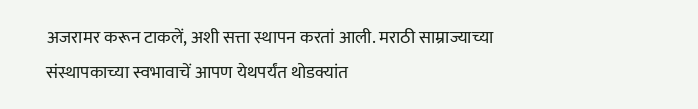अजरामर करून टाकलें, अशी सत्ता स्थापन करतां आली. मराठी साम्राज्याच्या संस्थापकाच्या स्वभावाचें आपण येथपर्यंत थोडक्यांत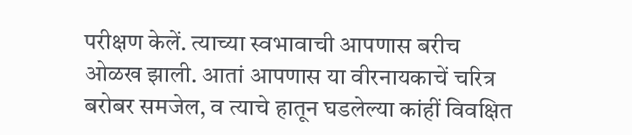परीक्षण केलें. त्याच्या स्वभावाची आपणास बरीच ओळख झाली. आतां आपणास या वीरनायकाचें चरित्र बरोबर समजेल, व त्याचे हातून घडलेल्या कांहीं विवक्षित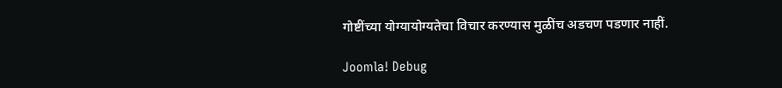गोष्टींच्या योग्यायोग्यतेचा विचार करण्यास मुळींच अडचण पडणार नाहीं.

Joomla! Debug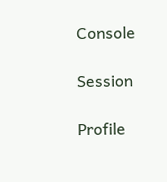Console

Session

Profile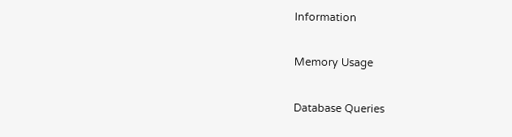Information

Memory Usage

Database Queries